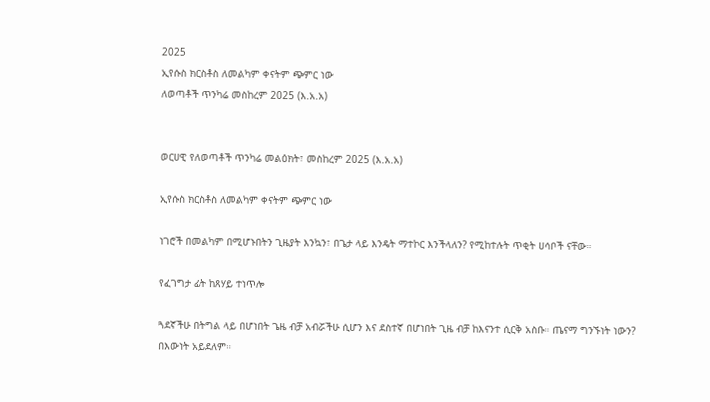2025
ኢየሱስ ክርስቶስ ለመልካም ቀናትም ጭምር ነው
ለወጣቶች ጥንካሬ መስከረም 2025 (እ.አ.አ)


ወርሀዊ የለወጣቶች ጥንካሬ መልዕክት፣ መስከረም 2025 (እ.አ.አ)

ኢየሱስ ክርስቶስ ለመልካም ቀናትም ጭምር ነው

ነገሮች በመልካም በሚሆኑበትን ጊዜያት እንኳን፣ በጌታ ላይ እንዴት ማተኮር እንችላለን? የሚከተሉት ጥቂት ሀሳቦች ናቸው።

የፈገግታ ፊት ከጸሃይ ተነጥሎ

ጓደኛችሁ በትግል ላይ በሆነበት ጌዜ ብቻ አብሯችሁ ሲሆን እና ደስተኛ በሆነበት ጊዜ ብቻ ከእናንተ ሲርቅ አስቡ። ጤናማ ግንኙነት ነውን? በእውነት አይደለም።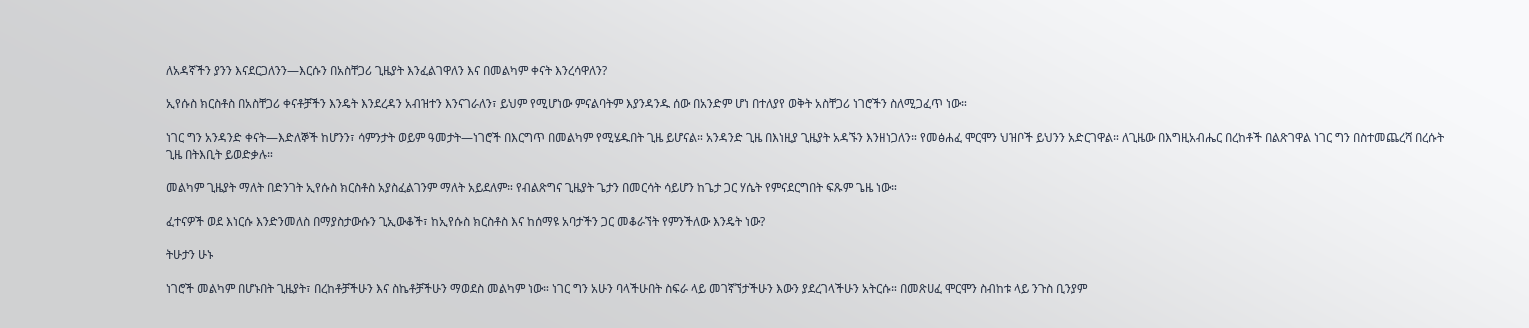ለአዳኛችን ያንን እናደርጋለንን—እርሱን በአስቸጋሪ ጊዜያት እንፈልገዋለን እና በመልካም ቀናት እንረሳዋለን?

ኢየሱስ ክርስቶስ በአስቸጋሪ ቀናቶቻችን እንዴት እንደረዳን አብዝተን እንናገራለን፣ ይህም የሚሆነው ምናልባትም እያንዳንዱ ሰው በአንድም ሆነ በተለያየ ወቅት አስቸጋሪ ነገሮችን ስለሚጋፈጥ ነው።

ነገር ግን አንዳንድ ቀናት—እድለኞች ከሆንን፣ ሳምንታት ወይም ዓመታት—ነገሮች በእርግጥ በመልካም የሚሄዱበት ጊዜ ይሆናል። አንዳንድ ጊዜ በእነዚያ ጊዜያት አዳኙን እንዘነጋለን። የመፅሐፈ ሞርሞን ህዝቦች ይህንን አድርገዋል። ለጊዜው በእግዚአብሔር በረከቶች በልጽገዋል ነገር ግን በስተመጨረሻ በረሱት ጊዜ በትእቢት ይወድቃሉ።

መልካም ጊዜያት ማለት በድንገት ኢየሱስ ክርስቶስ አያስፈልገንም ማለት አይደለም። የብልጽግና ጊዜያት ጌታን በመርሳት ሳይሆን ከጌታ ጋር ሃሴት የምናደርግበት ፍጹም ጌዜ ነው።

ፈተናዎች ወደ እነርሱ እንድንመለስ በማያስታውሱን ጊኢውቆች፣ ከኢየሱስ ክርስቶስ እና ከሰማዩ አባታችን ጋር መቆራኘት የምንችለው እንዴት ነው?

ትሁታን ሁኑ

ነገሮች መልካም በሆኑበት ጊዜያት፣ በረከቶቻችሁን እና ስኬቶቻችሁን ማወደስ መልካም ነው። ነገር ግን አሁን ባላችሁበት ስፍራ ላይ መገኛኘታችሁን እውን ያደረገላችሁን አትርሱ። በመጽሀፈ ሞርሞን ስብከቱ ላይ ንጉስ ቢንያም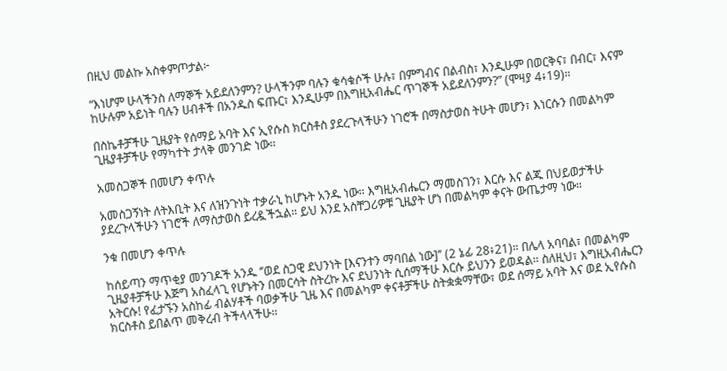በዚህ መልኩ አስቀምጦታል፦

“እነሆም ሁላችንስ ለማኞች አይደለንምን? ሁላችንም ባሉን ቁሳቁሶች ሁሉ፣ በምግብና በልብስ፣ እንዲሁም በወርቅና፣ በብር፣ እናም ከሁሉም አይነት ባሉን ሀብቶች በአንዱስ ፍጡር፣ እንዲሁም በእግዚአብሔር ጥገኞች አይደለንምን?” (ሞዛያ 4፥19)።

በስኬቶቻችሁ ጊዜያት የሰማይ አባት እና ኢየሱስ ክርስቶስ ያደረጉላችሁን ነገሮች በማስታወስ ትሁት መሆን፣ እነርሱን በመልካም ጊዜያቶቻችሁ የማካተት ታላቅ መንገድ ነው።

አመስጋኞች በመሆን ቀጥሉ

አመስጋኝነት ለትእቢት እና ለዝንጉነት ተቃራኒ ከሆኑት አንዱ ነው። እግዚአብሔርን ማመስገን፣ እርሱ እና ልጁ በህይወታችሁ ያደረጉላችሁን ነገሮች ለማስታወስ ይረዷችኋል። ይህ እንደ አስቸጋሪዎቹ ጊዜያት ሆነ በመልካም ቀናት ውጤታማ ነው።

ንቁ በመሆን ቀጥሉ

ከሰይጣን ማጥቂያ መንገዶች አንዱ ‘’ወደ ስጋዊ ደህንነት [እናንተን ማባበል ነው]’’ (2 ኔፊ 28፥21)። በሌላ አባባል፣ በመልካም ጊዜያቶቻችሁ እጅግ አስፈላጊ የሆኑትን በመርሳት ስትረኩ እና ደህንነት ሲሰማችሁ እርሱ ይህንን ይወዳል። ስለዚህ፣ እግዚአብሔርን አትርሱ! የፈታኙን አስከፊ ብልሃቶች ባወቃችሁ ጊዜ እና በመልካም ቀናቶቻችሁ ስትቋቋማቸው፣ ወደ ሰማይ አባት እና ወደ ኢየሱስ ክርስቶስ ይበልጥ መቅረብ ትችላላችሁ።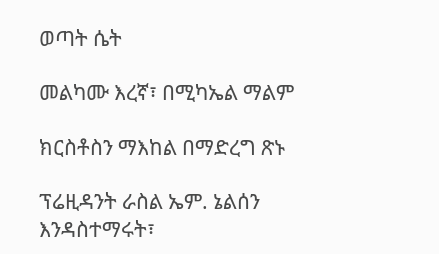ወጣት ሴት

መልካሙ እረኛ፣ በሚካኤል ማልም

ክርስቶስን ማእከል በማድረግ ጽኑ

ፕሬዚዳንት ራስል ኤም. ኔልሰን እንዳስተማሩት፣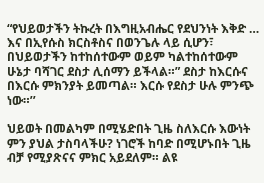“የህይወታችን ትኩረት በእግዚአብሔር የደህንነት እቅድ … እና በኢየሱስ ክርስቶስና በወንጌሉ ላይ ሲሆን፣ በህይወታችን ከተከሰተውም ወይም ካልተከሰተውም ሁኔታ ባሻገር ደስታ ሊሰማን ይችላል።” ደስታ ከእርሱና በእርሱ ምክንያት ይመጣል። እርሱ የደስታ ሁሉ ምንጭ ነው።’’

ህይወት በመልካም በሚሄድበት ጊዜ ስለእርሱ እውነት ምን ያህል ታስባላችሁ? ነገሮች ከባድ በሚሆኑበት ጊዜ ብቻ የሚያጽናና ምክር አይደለም። ልዩ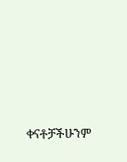ቀናቶቻችሁንም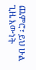ጨምሮ፣ ይህ ሁል ጊዜ እውነት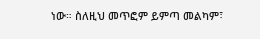ነው። ስለዚህ መጥፎም ይምጣ መልካም፣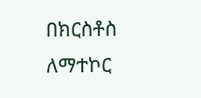በክርስቶስ ለማተኮር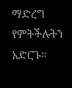ማድረግ የምትችሉትን አድርጉ።